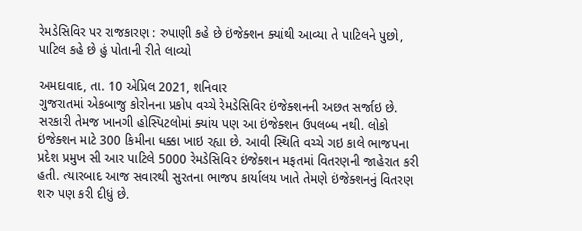રેમડેસિવિર પર રાજકારણ : રુપાણી કહે છે ઇંજેક્શન ક્યાંથી આવ્યા તે પાટિલને પુછો, પાટિલ કહે છે હું પોતાની રીતે લાવ્યો

અમદાવાદ, તા. 10 એપ્રિલ 2021, શનિવાર
ગુજરાતમાં એકબાજુ કોરોનના પ્રકોપ વચ્ચે રેમડેસિવિર ઇંજેક્શનની અછત સર્જાઇ છે. સરકારી તેમજ ખાનગી હોસ્પિટલોમાં ક્યાંય પણ આ ઇંજેક્શન ઉપલબ્ધ નથી. લોકો ઇંજેક્શન માટે 300 કિમીના ધક્કા ખાઇ રહ્યા છે. આવી સ્થિતિ વચ્ચે ગઇ કાલે ભાજપના પ્રદેશ પ્રમુખ સી આર પાટિલે 5000 રેમડેસિવિર ઇંજેક્શન મફતમાં વિતરણની જાહેરાત કરી હતી. ત્યારબાદ આજ સવારથી સુરતના ભાજપ કાર્યાલય ખાતે તેમણે ઇંજેક્શનનું વિતરણ શરુ પણ કરી દીધું છે.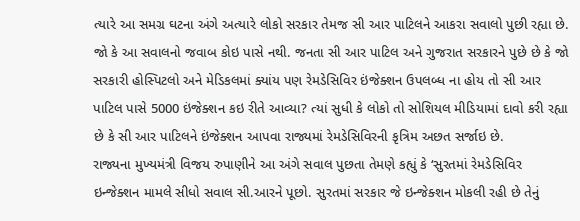ત્યારે આ સમગ્ર ઘટના અંગે અત્યારે લોકો સરકાર તેમજ સી આર પાટિલને આકરા સવાલો પુછી રહ્યા છે. જો કે આ સવાલનો જવાબ કોઇ પાસે નથી. જનતા સી આર પાટિલ અને ગુજરાત સરકારને પુછે છે કે જો સરકારી હોસ્પિટલો અને મેડિકલમાં ક્યાંય પણ રેમડેસિવિર ઇંજેક્શન ઉપલબ્ધ ના હોય તો સી આર પાટિલ પાસે 5000 ઇંજેક્શન કઇ રીતે આવ્યા? ત્યાં સુધી કે લોકો તો સોશિયલ મીડિયામાં દાવો કરી રહ્યા છે કે સી આર પાટિલને ઇંજેક્શન આપવા રાજ્યમાં રેમડેસિવિરની કૃત્રિમ અછત સર્જાઇ છે.
રાજ્યના મુખ્યમંત્રી વિજય રુપાણીને આ અંગે સવાલ પુછતા તેમણે કહ્યું કે ‘સુરતમાં રેમડેસિવિર ઇન્જેક્શન મામલે સીધો સવાલ સી.આરને પૂછો. સુરતમાં સરકાર જે ઇન્જેક્શન મોકલી રહી છે તેનું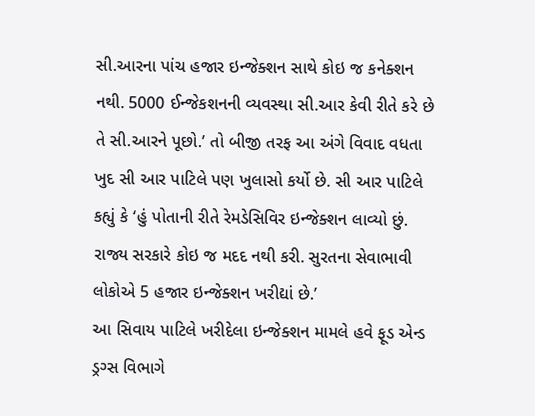સી.આરના પાંચ હજાર ઇન્જેક્શન સાથે કોઇ જ કનેક્શન નથી. 5000 ઈન્જેકશનની વ્યવસ્થા સી.આર કેવી રીતે કરે છે તે સી.આરને પૂછો.’ તો બીજી તરફ આ અંગે વિવાદ વધતા ખુદ સી આર પાટિલે પણ ખુલાસો કર્યો છે. સી આર પાટિલે કહ્યું કે ‘હું પોતાની રીતે રેમડેસિવિર ઇન્જેક્શન લાવ્યો છું. રાજ્ય સરકારે કોઇ જ મદદ નથી કરી. સુરતના સેવાભાવી લોકોએ 5 હજાર ઇન્જેક્શન ખરીદ્યાં છે.’
આ સિવાય પાટિલે ખરીદેલા ઇન્જેક્શન મામલે હવે ફૂડ એન્ડ ડ્રગ્સ વિભાગે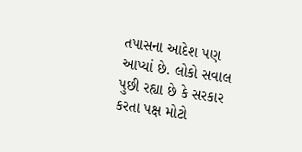તપાસના આદેશ પણ આપ્યાં છે. લોકો સવાલ પુછી રહ્યા છે કે સરકાર કરતા પક્ષ મોટો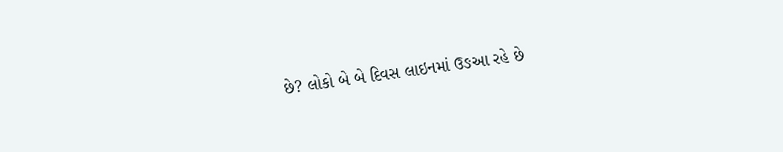છે? લોકો બે બે દિવસ લાઇનમાં ઉઙઆ રહે છે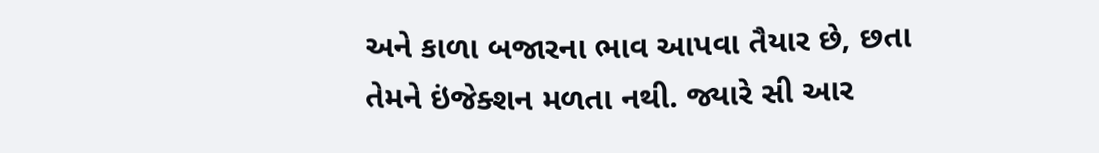અને કાળા બજારના ભાવ આપવા તૈયાર છે, છતા તેમને ઇંજેક્શન મળતા નથી. જ્યારે સી આર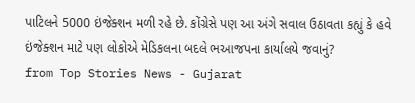પાટિલને 5000 ઇંજેક્શન મળી રહે છે. કોંગ્રેસે પણ આ અંગે સવાલ ઉઠાવતા કહ્યું કે હવે ઇંજેક્શન માટે પણ લોકોએ મેડિકલના બદલે ભઆજપના કાર્યાલયે જવાનું?
from Top Stories News - Gujarat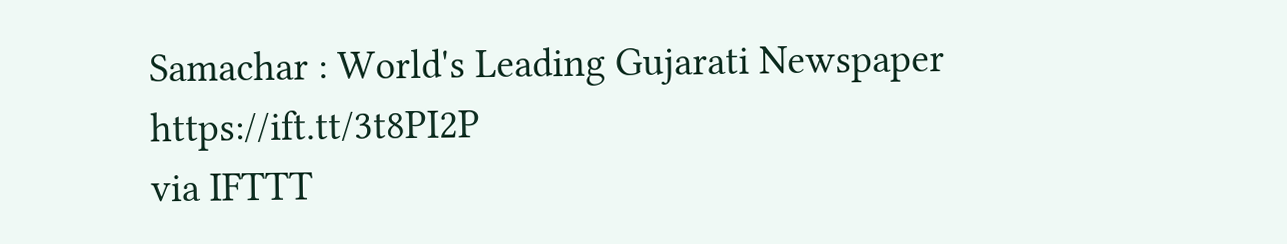Samachar : World's Leading Gujarati Newspaper https://ift.tt/3t8PI2P
via IFTTT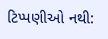ટિપ્પણીઓ નથી: